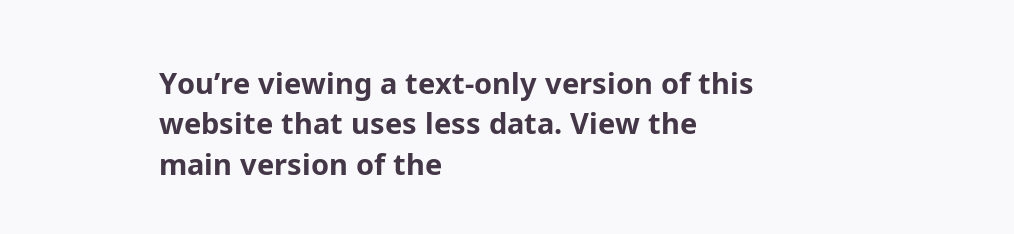You’re viewing a text-only version of this website that uses less data. View the main version of the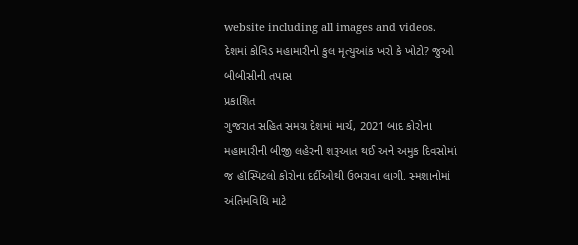website including all images and videos.
દેશમાં કોવિડ મહામારીનો કુલ મૃત્યુઆંક ખરો કે ખોટો? જુઓ બીબીસીની તપાસ
પ્રકાશિત
ગુજરાત સહિત સમગ્ર દેશમાં માર્ચ, 2021 બાદ કોરોના મહામારીની બીજી લહેરની શરૂઆત થઈ અને અમુક દિવસોમાં જ હૉસ્પિટલો કોરોના દર્દીઓથી ઉભરાવા લાગી. સ્મશાનોમાં અંતિમવિધિ માટે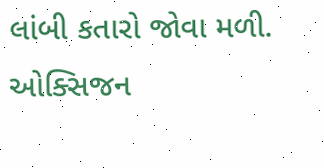લાંબી કતારો જોવા મળી.
ઓક્સિજન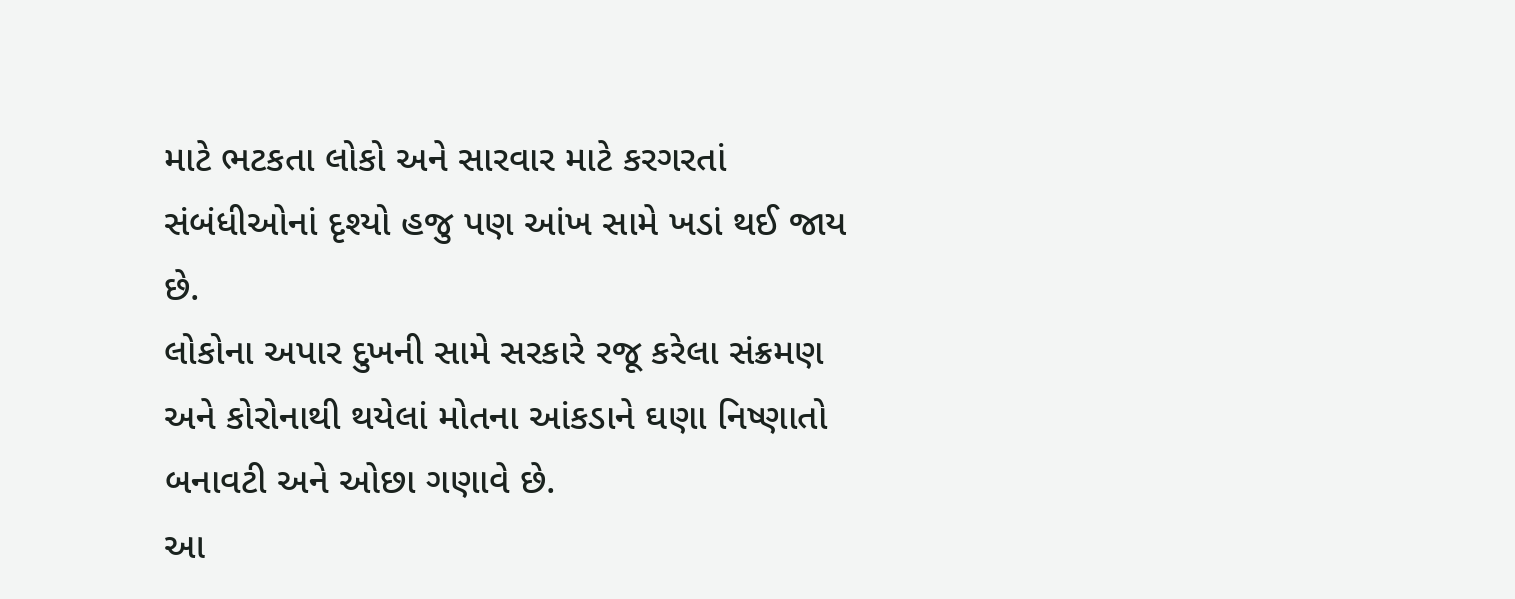માટે ભટકતા લોકો અને સારવાર માટે કરગરતાં સંબંધીઓનાં દૃશ્યો હજુ પણ આંખ સામે ખડાં થઈ જાય છે.
લોકોના અપાર દુખની સામે સરકારે રજૂ કરેલા સંક્રમણ અને કોરોનાથી થયેલાં મોતના આંકડાને ઘણા નિષ્ણાતો બનાવટી અને ઓછા ગણાવે છે.
આ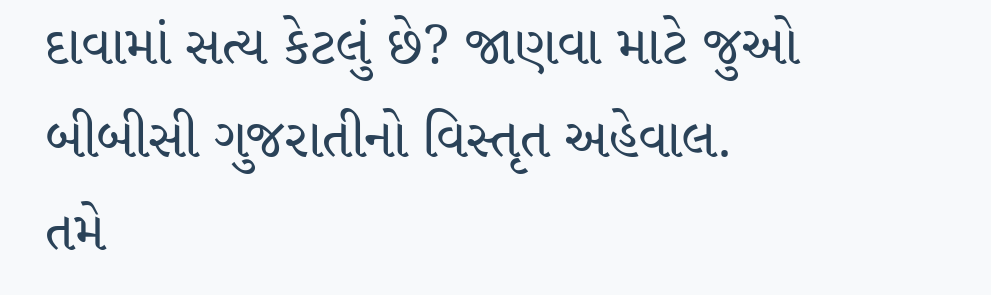દાવામાં સત્ય કેટલું છે? જાણવા માટે જુઓ બીબીસી ગુજરાતીનો વિસ્તૃત અહેવાલ.
તમે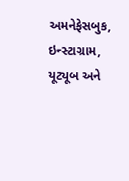અમનેફેસબુક, ઇન્સ્ટાગ્રામ, યૂટ્યૂબ અને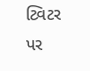ટ્વિટર પર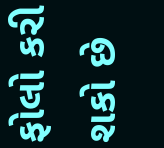ફોલો કરી શકો છે